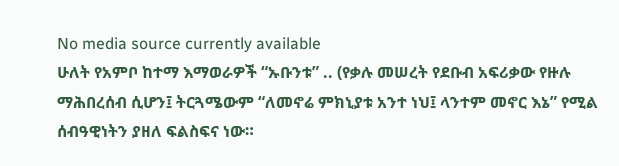No media source currently available
ሁለት የአምቦ ከተማ እማወራዎች “ኡቡንቱ” .. (የቃሉ መሠረት የደቡብ አፍሪቃው የዙሉ ማሕበረሰብ ሲሆን፤ ትርጓሜውም “ለመኖሬ ምክኒያቱ አንተ ነህ፤ ላንተም መኖር እኔ” የሚል ሰብዓዊነትን ያዘለ ፍልስፍና ነው።